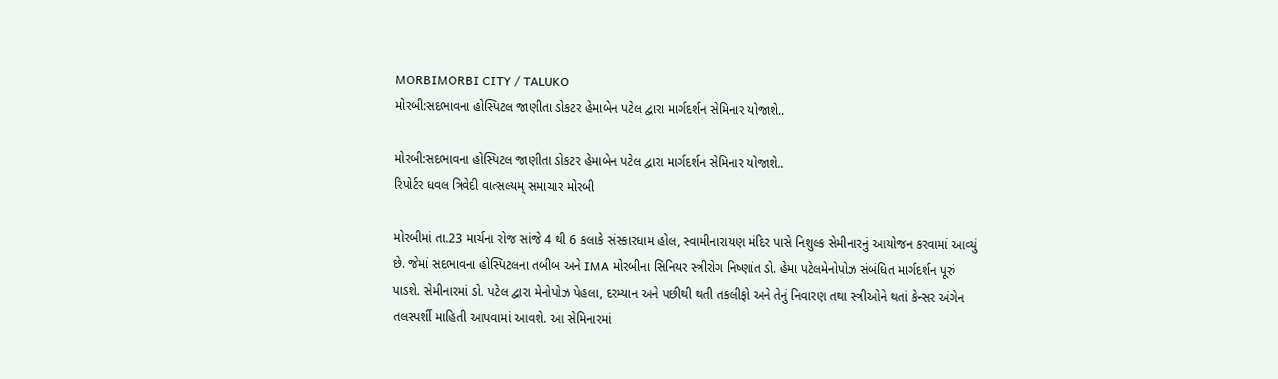MORBIMORBI CITY / TALUKO
મોરબી:સદભાવના હોસ્પિટલ જાણીતા ડોકટર હેમાબેન પટેલ દ્વારા માર્ગદર્શન સેમિનાર યોજાશે..

મોરબી:સદભાવના હોસ્પિટલ જાણીતા ડોકટર હેમાબેન પટેલ દ્વારા માર્ગદર્શન સેમિનાર યોજાશે..
રિપોર્ટર ધવલ ત્રિવેદી વાત્સલ્યમ્ સમાચાર મોરબી

મોરબીમાં તા.23 માર્ચના રોજ સાંજે 4 થી 6 કલાકે સંસ્કારધામ હોલ, સ્વામીનારાયણ મંદિર પાસે નિશુલ્ક સેમીનારનું આયોજન કરવામાં આવ્યું છે. જેમાં સદભાવના હોસ્પિટલના તબીબ અને IMA મોરબીના સિનિયર સ્ત્રીરોગ નિષ્ણાંત ડો. હેમા પટેલમેનોપોઝ સંબંધિત માર્ગદર્શન પૂરું પાડશે. સેમીનારમાં ડો. પટેલ દ્વારા મેનોપોઝ પેહલા, દરમ્યાન અને પછીથી થતી તકલીફો અને તેનું નિવારણ તથા સ્ત્રીઓને થતાં કેન્સર અંગેન તલસ્પર્શી માહિતી આપવામાં આવશે. આ સેમિનારમાં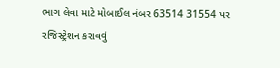ભાગ લેવા માટે મોબાઈલ નંબર 63514 31554 પર રજિસ્ટ્રેશન કરાવવું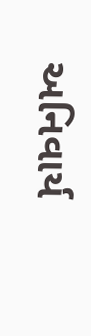અનિવાર્ય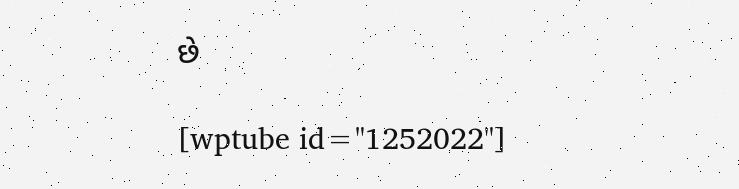છે

[wptube id="1252022"]